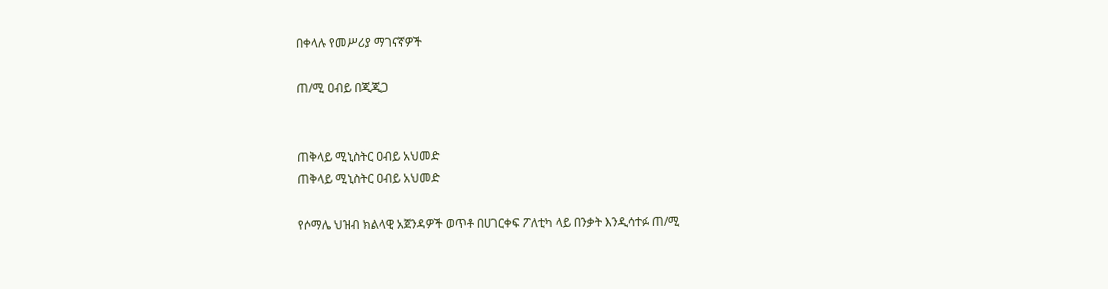በቀላሉ የመሥሪያ ማገናኛዎች

ጠ/ሚ ዐብይ በጂጂጋ


ጠቅላይ ሚኒስትር ዐብይ አህመድ
ጠቅላይ ሚኒስትር ዐብይ አህመድ

የሶማሌ ህዝብ ክልላዊ አጀንዳዎች ወጥቶ በሀገርቀፍ ፖለቲካ ላይ በንቃት እንዲሳተፉ ጠ/ሚ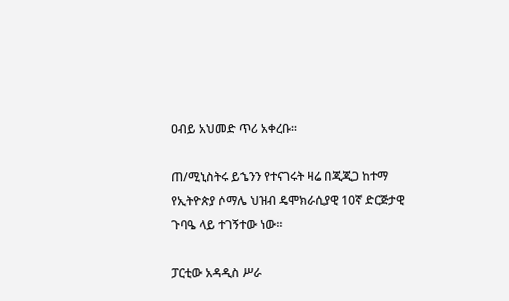ዐብይ አህመድ ጥሪ አቀረቡ፡፡

ጠ/ሚኒስትሩ ይኄንን የተናገሩት ዛሬ በጂጂጋ ከተማ የኢትዮጵያ ሶማሌ ህዝብ ዴሞክራሲያዊ 10ኛ ድርጅታዊ ጉባዔ ላይ ተገኝተው ነው፡፡

ፓርቲው አዳዲስ ሥራ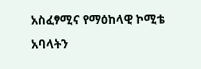አስፈፃሚና የማዕከላዊ ኮሚቴ አባላትን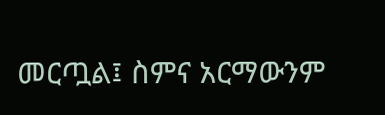መርጧል፤ ስምና አርማውንም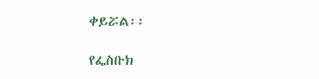ቀይሯል፡፡

የፌስቡክ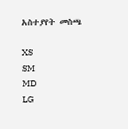አስተያየት መስጫ

XS
SM
MD
LG